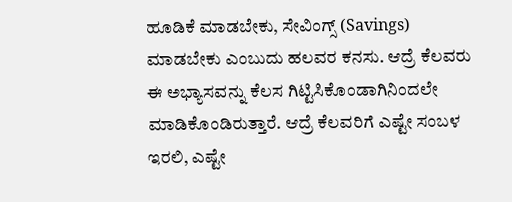ಹೂಡಿಕೆ ಮಾಡಬೇಕು, ಸೇವಿಂಗ್ಸ್ (Savings) ಮಾಡಬೇಕು ಎಂಬುದು ಹಲವರ ಕನಸು. ಆದ್ರೆ ಕೆಲವರು ಈ ಅಭ್ಯಾಸವನ್ನು ಕೆಲಸ ಗಿಟ್ಟಿಸಿಕೊಂಡಾಗಿನಿಂದಲೇ ಮಾಡಿಕೊಂಡಿರುತ್ತಾರೆ. ಆದ್ರೆ ಕೆಲವರಿಗೆ ಎಷ್ಟೇ ಸಂಬಳ ಇರಲಿ, ಎಷ್ಟೇ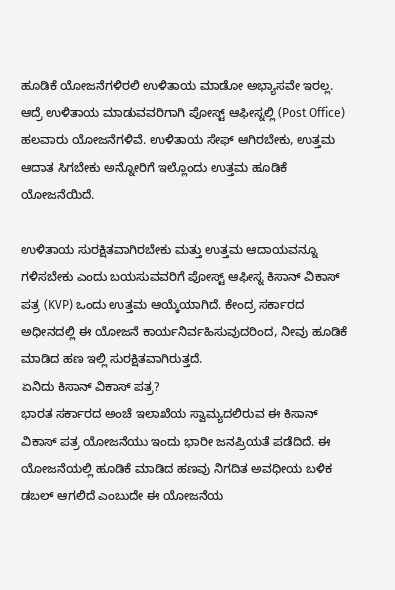ಹೂಡಿಕೆ ಯೋಜನೆಗಳಿರಲಿ ಉಳಿತಾಯ ಮಾಡೋ ಅಭ್ಯಾಸವೇ ಇರಲ್ಲ. ಆದ್ರೆ ಉಳಿತಾಯ ಮಾಡುವವರಿಗಾಗಿ ಪೋಸ್ಟ್ ಆಫೀಸ್ನಲ್ಲಿ (Post Office) ಹಲವಾರು ಯೋಜನೆಗಳಿವೆ. ಉಳಿತಾಯ ಸೇಫ್ ಆಗಿರಬೇಕು, ಉತ್ತಮ ಆದಾತ ಸಿಗಬೇಕು ಅನ್ನೋರಿಗೆ ಇಲ್ಲೊಂದು ಉತ್ತಮ ಹೂಡಿಕೆ ಯೋಜನೆಯಿದೆ.

ಉಳಿತಾಯ ಸುರಕ್ಷಿತವಾಗಿರಬೇಕು ಮತ್ತು ಉತ್ತಮ ಆದಾಯವನ್ನೂ ಗಳಿಸಬೇಕು ಎಂದು ಬಯಸುವವರಿಗೆ ಪೋಸ್ಟ್ ಆಫೀಸ್ನ ಕಿಸಾನ್ ವಿಕಾಸ್ ಪತ್ರ (KVP) ಒಂದು ಉತ್ತಮ ಆಯ್ಕೆಯಾಗಿದೆ. ಕೇಂದ್ರ ಸರ್ಕಾರದ ಅಧೀನದಲ್ಲಿ ಈ ಯೋಜನೆ ಕಾರ್ಯನಿರ್ವಹಿಸುವುದರಿಂದ, ನೀವು ಹೂಡಿಕೆ ಮಾಡಿದ ಹಣ ಇಲ್ಲಿ ಸುರಕ್ಷಿತವಾಗಿರುತ್ತದೆ.
ಏನಿದು ಕಿಸಾನ್ ವಿಕಾಸ್ ಪತ್ರ?
ಭಾರತ ಸರ್ಕಾರದ ಅಂಚೆ ಇಲಾಖೆಯ ಸ್ವಾಮ್ಯದಲಿರುವ ಈ ಕಿಸಾನ್ ವಿಕಾಸ್ ಪತ್ರ ಯೋಜನೆಯು ಇಂದು ಭಾರೀ ಜನಪ್ರಿಯತೆ ಪಡೆದಿದೆ. ಈ ಯೋಜನೆಯಲ್ಲಿ ಹೂಡಿಕೆ ಮಾಡಿದ ಹಣವು ನಿಗದಿತ ಅವಧೀಯ ಬಳಿಕ ಡಬಲ್ ಆಗಲಿದೆ ಎಂಬುದೇ ಈ ಯೋಜನೆಯ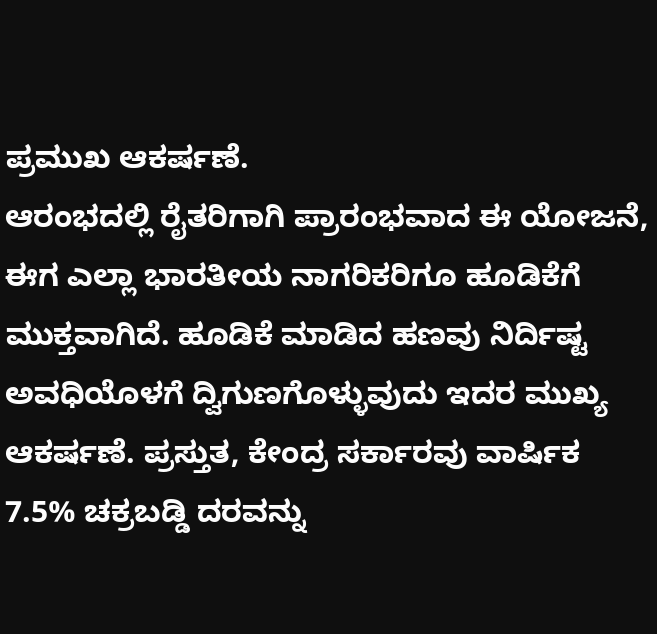ಪ್ರಮುಖ ಆಕರ್ಷಣೆ.
ಆರಂಭದಲ್ಲಿ ರೈತರಿಗಾಗಿ ಪ್ರಾರಂಭವಾದ ಈ ಯೋಜನೆ, ಈಗ ಎಲ್ಲಾ ಭಾರತೀಯ ನಾಗರಿಕರಿಗೂ ಹೂಡಿಕೆಗೆ ಮುಕ್ತವಾಗಿದೆ. ಹೂಡಿಕೆ ಮಾಡಿದ ಹಣವು ನಿರ್ದಿಷ್ಟ ಅವಧಿಯೊಳಗೆ ದ್ವಿಗುಣಗೊಳ್ಳುವುದು ಇದರ ಮುಖ್ಯ ಆಕರ್ಷಣೆ. ಪ್ರಸ್ತುತ, ಕೇಂದ್ರ ಸರ್ಕಾರವು ವಾರ್ಷಿಕ 7.5% ಚಕ್ರಬಡ್ಡಿ ದರವನ್ನು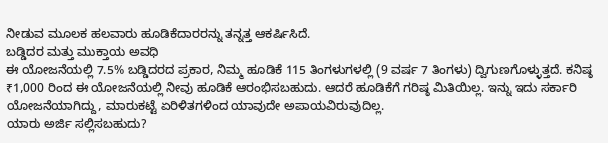ನೀಡುವ ಮೂಲಕ ಹಲವಾರು ಹೂಡಿಕೆದಾರರನ್ನು ತನ್ನತ್ತ ಆಕರ್ಷಿಸಿದೆ.
ಬಡ್ಡಿದರ ಮತ್ತು ಮುಕ್ತಾಯ ಅವಧಿ
ಈ ಯೋಜನೆಯಲ್ಲಿ 7.5% ಬಡ್ಡಿದರದ ಪ್ರಕಾರ, ನಿಮ್ಮ ಹೂಡಿಕೆ 115 ತಿಂಗಳುಗಳಲ್ಲಿ (9 ವರ್ಷ 7 ತಿಂಗಳು) ದ್ವಿಗುಣಗೊಳ್ಳುತ್ತದೆ. ಕನಿಷ್ಠ ₹1,000 ರಿಂದ ಈ ಯೋಜನೆಯಲ್ಲಿ ನೀವು ಹೂಡಿಕೆ ಆರಂಭಿಸಬಹುದು. ಆದರೆ ಹೂಡಿಕೆಗೆ ಗರಿಷ್ಠ ಮಿತಿಯಿಲ್ಲ. ಇನ್ನು ಇದು ಸರ್ಕಾರಿ ಯೋಜನೆಯಾಗಿದ್ದು, ಮಾರುಕಟ್ಟೆ ಏರಿಳಿತಗಳಿಂದ ಯಾವುದೇ ಅಪಾಯವಿರುವುದಿಲ್ಲ.
ಯಾರು ಅರ್ಜಿ ಸಲ್ಲಿಸಬಹುದು?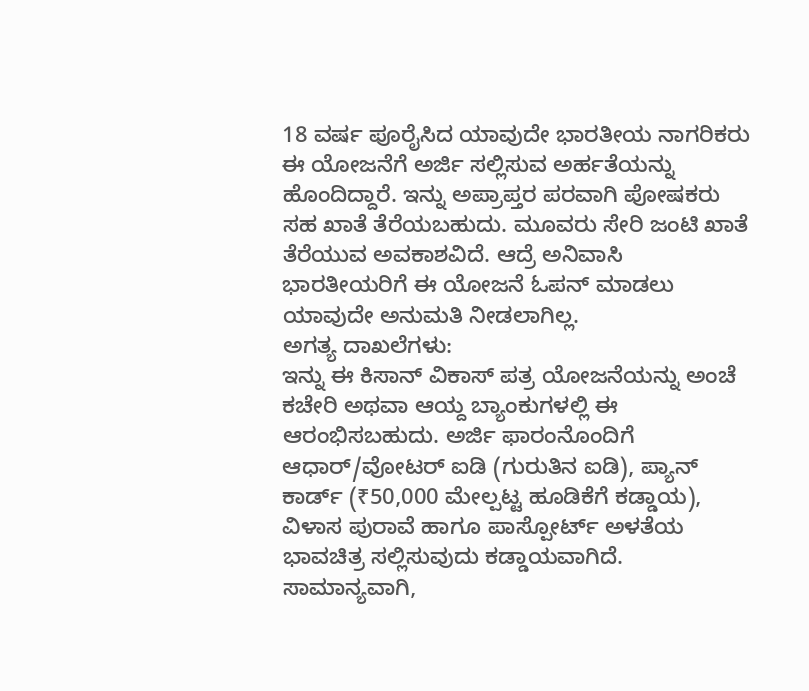18 ವರ್ಷ ಪೂರೈಸಿದ ಯಾವುದೇ ಭಾರತೀಯ ನಾಗರಿಕರು ಈ ಯೋಜನೆಗೆ ಅರ್ಜಿ ಸಲ್ಲಿಸುವ ಅರ್ಹತೆಯನ್ನು ಹೊಂದಿದ್ದಾರೆ. ಇನ್ನು ಅಪ್ರಾಪ್ತರ ಪರವಾಗಿ ಪೋಷಕರು ಸಹ ಖಾತೆ ತೆರೆಯಬಹುದು. ಮೂವರು ಸೇರಿ ಜಂಟಿ ಖಾತೆ ತೆರೆಯುವ ಅವಕಾಶವಿದೆ. ಆದ್ರೆ ಅನಿವಾಸಿ ಭಾರತೀಯರಿಗೆ ಈ ಯೋಜನೆ ಓಪನ್ ಮಾಡಲು ಯಾವುದೇ ಅನುಮತಿ ನೀಡಲಾಗಿಲ್ಲ.
ಅಗತ್ಯ ದಾಖಲೆಗಳು:
ಇನ್ನು ಈ ಕಿಸಾನ್ ವಿಕಾಸ್ ಪತ್ರ ಯೋಜನೆಯನ್ನು ಅಂಚೆ ಕಚೇರಿ ಅಥವಾ ಆಯ್ದ ಬ್ಯಾಂಕುಗಳಲ್ಲಿ ಈ ಆರಂಭಿಸಬಹುದು. ಅರ್ಜಿ ಫಾರಂನೊಂದಿಗೆ ಆಧಾರ್/ವೋಟರ್ ಐಡಿ (ಗುರುತಿನ ಐಡಿ), ಪ್ಯಾನ್ ಕಾರ್ಡ್ (₹50,000 ಮೇಲ್ಪಟ್ಟ ಹೂಡಿಕೆಗೆ ಕಡ್ಡಾಯ), ವಿಳಾಸ ಪುರಾವೆ ಹಾಗೂ ಪಾಸ್ಪೋರ್ಟ್ ಅಳತೆಯ ಭಾವಚಿತ್ರ ಸಲ್ಲಿಸುವುದು ಕಡ್ಡಾಯವಾಗಿದೆ.
ಸಾಮಾನ್ಯವಾಗಿ,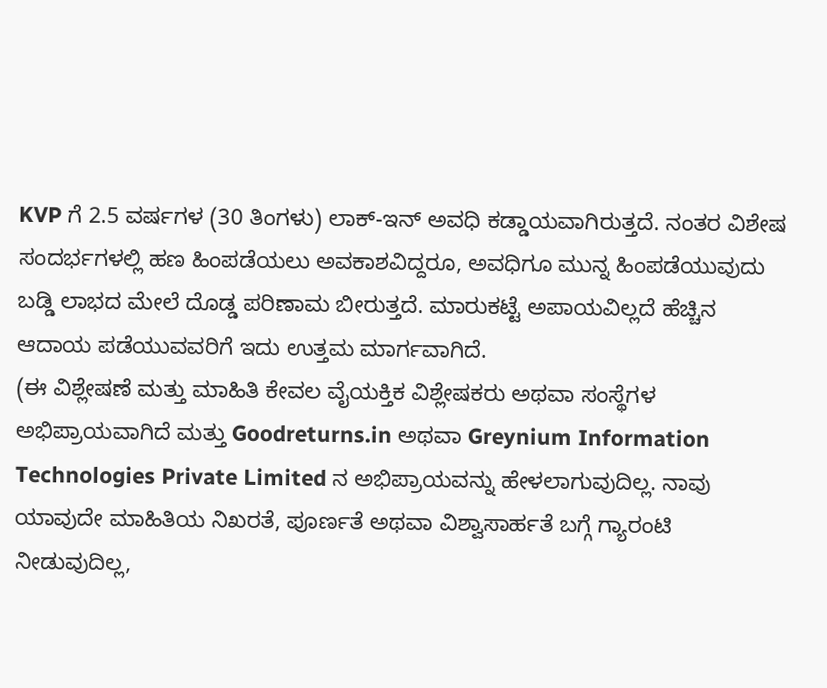KVP ಗೆ 2.5 ವರ್ಷಗಳ (30 ತಿಂಗಳು) ಲಾಕ್-ಇನ್ ಅವಧಿ ಕಡ್ಡಾಯವಾಗಿರುತ್ತದೆ. ನಂತರ ವಿಶೇಷ ಸಂದರ್ಭಗಳಲ್ಲಿ ಹಣ ಹಿಂಪಡೆಯಲು ಅವಕಾಶವಿದ್ದರೂ, ಅವಧಿಗೂ ಮುನ್ನ ಹಿಂಪಡೆಯುವುದು ಬಡ್ಡಿ ಲಾಭದ ಮೇಲೆ ದೊಡ್ಡ ಪರಿಣಾಮ ಬೀರುತ್ತದೆ. ಮಾರುಕಟ್ಟೆ ಅಪಾಯವಿಲ್ಲದೆ ಹೆಚ್ಚಿನ ಆದಾಯ ಪಡೆಯುವವರಿಗೆ ಇದು ಉತ್ತಮ ಮಾರ್ಗವಾಗಿದೆ.
(ಈ ವಿಶ್ಲೇಷಣೆ ಮತ್ತು ಮಾಹಿತಿ ಕೇವಲ ವೈಯಕ್ತಿಕ ವಿಶ್ಲೇಷಕರು ಅಥವಾ ಸಂಸ್ಥೆಗಳ ಅಭಿಪ್ರಾಯವಾಗಿದೆ ಮತ್ತು Goodreturns.in ಅಥವಾ Greynium Information Technologies Private Limited ನ ಅಭಿಪ್ರಾಯವನ್ನು ಹೇಳಲಾಗುವುದಿಲ್ಲ. ನಾವು ಯಾವುದೇ ಮಾಹಿತಿಯ ನಿಖರತೆ, ಪೂರ್ಣತೆ ಅಥವಾ ವಿಶ್ವಾಸಾರ್ಹತೆ ಬಗ್ಗೆ ಗ್ಯಾರಂಟಿ ನೀಡುವುದಿಲ್ಲ,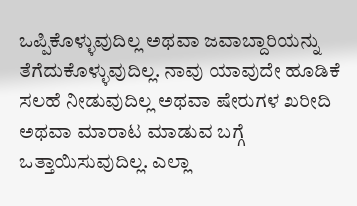ಒಪ್ಪಿಕೊಳ್ಳುವುದಿಲ್ಲ ಅಥವಾ ಜವಾಬ್ದಾರಿಯನ್ನು ತೆಗೆದುಕೊಳ್ಳುವುದಿಲ್ಲ. ನಾವು ಯಾವುದೇ ಹೂಡಿಕೆ ಸಲಹೆ ನೀಡುವುದಿಲ್ಲ ಅಥವಾ ಷೇರುಗಳ ಖರೀದಿ ಅಥವಾ ಮಾರಾಟ ಮಾಡುವ ಬಗ್ಗೆ ಒತ್ತಾಯಿಸುವುದಿಲ್ಲ. ಎಲ್ಲಾ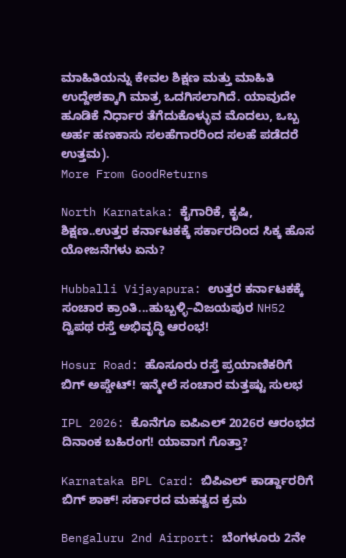ಮಾಹಿತಿಯನ್ನು ಕೇವಲ ಶಿಕ್ಷಣ ಮತ್ತು ಮಾಹಿತಿ ಉದ್ದೇಶಕ್ಕಾಗಿ ಮಾತ್ರ ಒದಗಿಸಲಾಗಿದೆ. ಯಾವುದೇ ಹೂಡಿಕೆ ನಿರ್ಧಾರ ತೆಗೆದುಕೊಳ್ಳುವ ಮೊದಲು, ಒಬ್ಬ ಅರ್ಹ ಹಣಕಾಸು ಸಲಹೆಗಾರರಿಂದ ಸಲಹೆ ಪಡೆದರೆ ಉತ್ತಮ).
More From GoodReturns

North Karnataka: ಕೈಗಾರಿಕೆ, ಕೃಷಿ, ಶಿಕ್ಷಣ..ಉತ್ತರ ಕರ್ನಾಟಕಕ್ಕೆ ಸರ್ಕಾರದಿಂದ ಸಿಕ್ಕ ಹೊಸ ಯೋಜನೆಗಳು ಏನು?

Hubballi Vijayapura: ಉತ್ತರ ಕರ್ನಾಟಕಕ್ಕೆ ಸಂಚಾರ ಕ್ರಾಂತಿ...ಹುಬ್ಬಳ್ಳಿ–ವಿಜಯಪುರ NH52 ದ್ವಿಪಥ ರಸ್ತೆ ಅಭಿವೃದ್ಧಿ ಆರಂಭ!

Hosur Road: ಹೊಸೂರು ರಸ್ತೆ ಪ್ರಯಾಣಿಕರಿಗೆ ಬಿಗ್ ಅಪ್ಡೇಟ್! ಇನ್ಮೇಲೆ ಸಂಚಾರ ಮತ್ತಷ್ಟು ಸುಲಭ

IPL 2026: ಕೊನೆಗೂ ಐಪಿಎಲ್ 2026ರ ಆರಂಭದ ದಿನಾಂಕ ಬಹಿರಂಗ! ಯಾವಾಗ ಗೊತ್ತಾ?

Karnataka BPL Card: ಬಿಪಿಎಲ್ ಕಾರ್ಡ್ದಾರರಿಗೆ ಬಿಗ್ ಶಾಕ್! ಸರ್ಕಾರದ ಮಹತ್ವದ ಕ್ರಮ

Bengaluru 2nd Airport: ಬೆಂಗಳೂರು 2ನೇ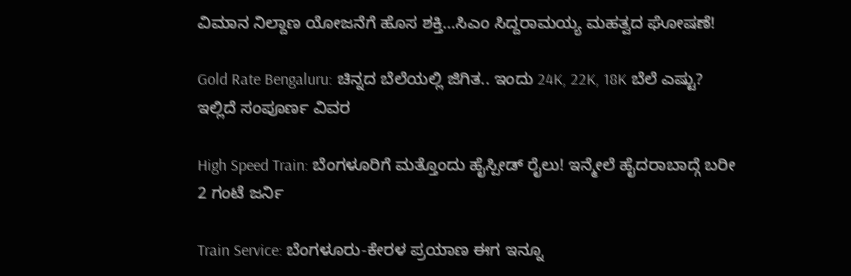ವಿಮಾನ ನಿಲ್ದಾಣ ಯೋಜನೆಗೆ ಹೊಸ ಶಕ್ತಿ…ಸಿಎಂ ಸಿದ್ದರಾಮಯ್ಯ ಮಹತ್ವದ ಘೋಷಣೆ!

Gold Rate Bengaluru: ಚಿನ್ನದ ಬೆಲೆಯಲ್ಲಿ ಜಿಗಿತ.. ಇಂದು 24K, 22K, 18K ಬೆಲೆ ಎಷ್ಟು? ಇಲ್ಲಿದೆ ಸಂಪೂರ್ಣ ವಿವರ

High Speed Train: ಬೆಂಗಳೂರಿಗೆ ಮತ್ತೊಂದು ಹೈಸ್ಪೀಡ್ ರೈಲು! ಇನ್ಮೇಲೆ ಹೈದರಾಬಾದ್ಗೆ ಬರೀ 2 ಗಂಟೆ ಜರ್ನಿ

Train Service: ಬೆಂಗಳೂರು-ಕೇರಳ ಪ್ರಯಾಣ ಈಗ ಇನ್ನೂ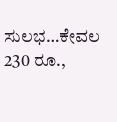ಸುಲಭ…ಕೇವಲ 230 ರೂ.,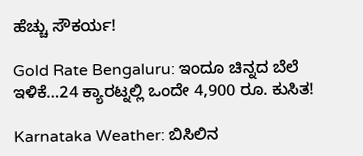ಹೆಚ್ಚು ಸೌಕರ್ಯ!

Gold Rate Bengaluru: ಇಂದೂ ಚಿನ್ನದ ಬೆಲೆ ಇಳಿಕೆ…24 ಕ್ಯಾರಟ್ನಲ್ಲಿ ಒಂದೇ 4,900 ರೂ. ಕುಸಿತ!

Karnataka Weather: ಬಿಸಿಲಿನ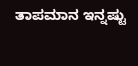ತಾಪಮಾನ ಇನ್ನಷ್ಟು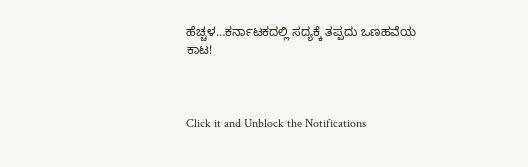ಹೆಚ್ಚಳ…ಕರ್ನಾಟಕದಲ್ಲಿ ಸದ್ಯಕ್ಕೆ ತಪ್ಪದು ಒಣಹವೆಯ ಕಾಟ!



Click it and Unblock the Notifications